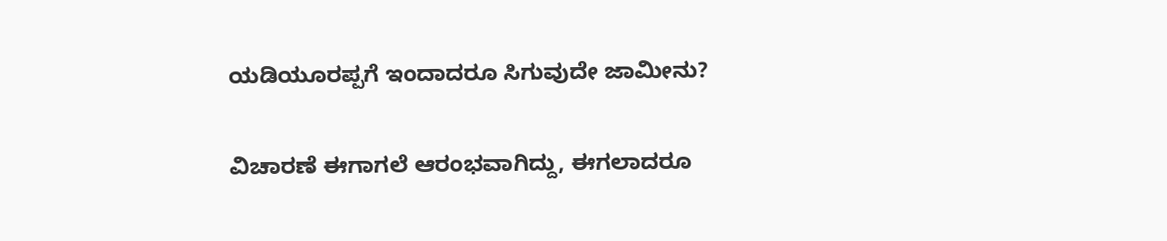ಯಡಿಯೂರಪ್ಪಗೆ ಇಂದಾದರೂ ಸಿಗುವುದೇ ಜಾಮೀನು?

ವಿಚಾರಣೆ ಈಗಾಗಲೆ ಆರಂಭವಾಗಿದ್ದು, ಈಗಲಾದರೂ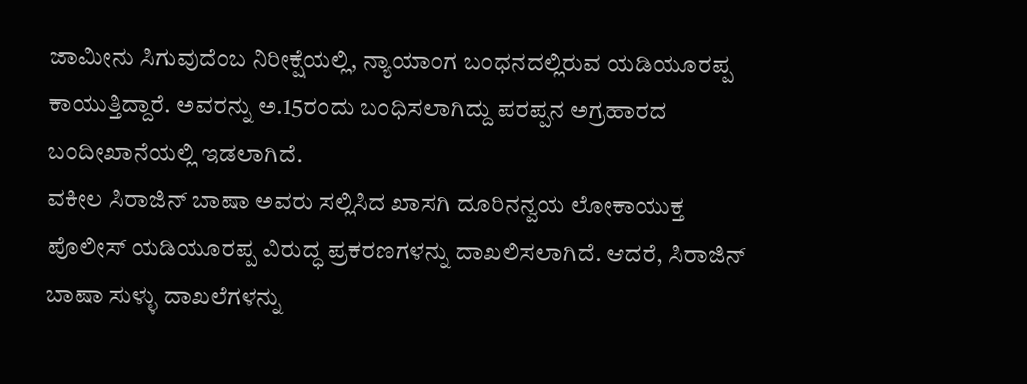ಜಾಮೀನು ಸಿಗುವುದೆಂಬ ನಿರೀಕ್ಷೆಯಲ್ಲಿ, ನ್ಯಾಯಾಂಗ ಬಂಧನದಲ್ಲಿರುವ ಯಡಿಯೂರಪ್ಪ ಕಾಯುತ್ತಿದ್ದಾರೆ. ಅವರನ್ನು ಅ.15ರಂದು ಬಂಧಿಸಲಾಗಿದ್ದು ಪರಪ್ಪನ ಅಗ್ರಹಾರದ ಬಂದೀಖಾನೆಯಲ್ಲಿ ಇಡಲಾಗಿದೆ.
ವಕೀಲ ಸಿರಾಜಿನ್ ಬಾಷಾ ಅವರು ಸಲ್ಲಿಸಿದ ಖಾಸಗಿ ದೂರಿನನ್ವಯ ಲೋಕಾಯುಕ್ತ ಪೊಲೀಸ್ ಯಡಿಯೂರಪ್ಪ ವಿರುದ್ಧ ಪ್ರಕರಣಗಳನ್ನು ದಾಖಲಿಸಲಾಗಿದೆ. ಆದರೆ, ಸಿರಾಜಿನ್ ಬಾಷಾ ಸುಳ್ಳು ದಾಖಲೆಗಳನ್ನು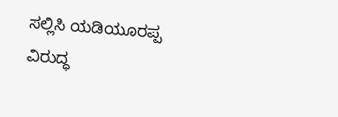ಸಲ್ಲಿಸಿ ಯಡಿಯೂರಪ್ಪ ವಿರುದ್ಧ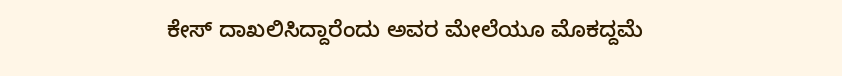ಕೇಸ್ ದಾಖಲಿಸಿದ್ದಾರೆಂದು ಅವರ ಮೇಲೆಯೂ ಮೊಕದ್ದಮೆ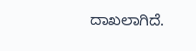ದಾಖಲಾಗಿದೆ.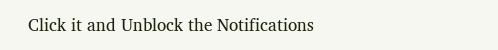Click it and Unblock the Notifications